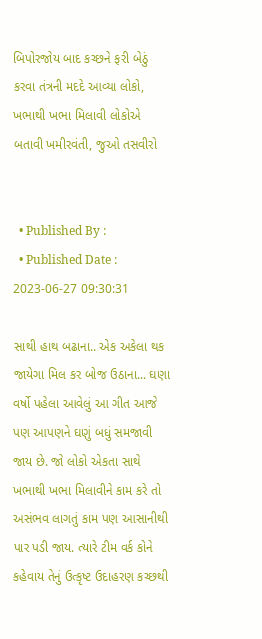બિપોરજોય બાદ કચ્છને ફરી બેઠું કરવા તંત્રની મદદે આવ્યા લોકો, ખભાથી ખભા મિલાવી લોકોએ બતાવી ખમીરવંતી, જુઓ તસવીરો


  • Published By :
  • Published Date : 2023-06-27 09:30:31

સાથી હાથ બઢાના.. એક અકેલા થક જાયેગા મિલ કર બોજ ઉઠાના... ઘણા વર્ષો પહેલા આવેલું આ ગીત આજે પણ આપણને ઘણું બધું સમજાવી જાય છે. જો લોકો એકતા સાથે ખભાથી ખભા મિલાવીને કામ કરે તો અસંભવ લાગતું કામ પણ આસાનીથી પાર પડી જાય. ત્યારે ટીમ વર્ક કોને કહેવાય તેનું ઉત્કૃષ્ટ ઉદાહરણ કચ્છથી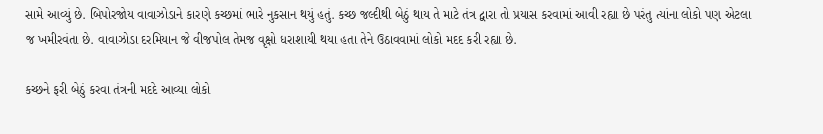સામે આવ્યું છે. બિપોરજોય વાવાઝોડાને કારણે કચ્છમાં ભારે નુકસાન થયું હતું. કચ્છ જલ્દીથી બેઠું થાય તે માટે તંત્ર દ્વારા તો પ્રયાસ કરવામાં આવી રહ્યા છે પરંતુ ત્યાંના લોકો પણ એટલા જ ખમીરવંતા છે. વાવાઝોડા દરમિયાન જે વીજપોલ તેમજ વૃક્ષો ધરાશાયી થયા હતા તેને ઉઠાવવામાં લોકો મદદ કરી રહ્યા છે.

કચ્છને ફરી બેઠું કરવા તંત્રની મદદે આવ્યા લોકો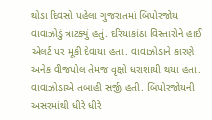થોડા દિવસો પહેલા ગુજરાતમાં બિપોરજોય વાવાઝોડું ત્રાટક્યું હતું. દરિયાકાંઠા વિસ્તારોને હાઈ એલર્ટ પર મૂકી દેવાયા હતા. વાવાઝોડાને કારણે અનેક વીજપોલ તેમજ વૃક્ષો ધરાશાયી થયા હતા. વાવાઝોડાએ તબાહી સર્જી હતી. બિપોરજોયની અસરમાંથી ધીરે ધીરે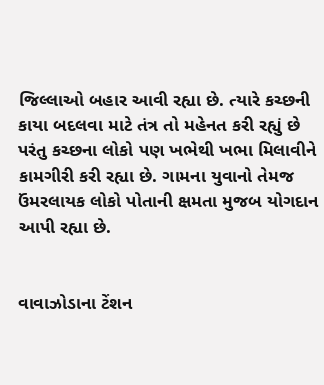જિલ્લાઓ બહાર આવી રહ્યા છે. ત્યારે કચ્છની કાયા બદલવા માટે તંત્ર તો મહેનત કરી રહ્યું છે પરંતુ કચ્છના લોકો પણ ખભેથી ખભા મિલાવીને કામગીરી કરી રહ્યા છે. ગામના યુવાનો તેમજ ઉંમરલાયક લોકો પોતાની ક્ષમતા મુજબ યોગદાન આપી રહ્યા છે.


વાવાઝોડાના ટેંશન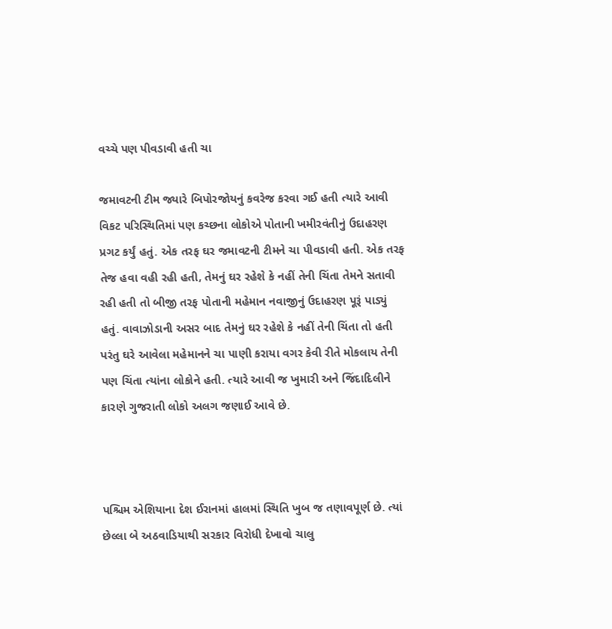વચ્ચે પણ પીવડાવી હતી ચા

જમાવટની ટીમ જ્યારે બિપોરજોયનું કવરેજ કરવા ગઈ હતી ત્યારે આવી વિકટ પરિસ્થિતિમાં પણ કચ્છના લોકોએ પોતાની ખમીરવંતીનું ઉદાહરણ પ્રગટ કર્યું હતું. એક તરફ ઘર જમાવટની ટીમને ચા પીવડાવી હતી. એક તરફ તેજ હવા વહી રહી હતી, તેમનું ઘર રહેશે કે નહીં તેની ચિંતા તેમને સતાવી રહી હતી તો બીજી તરફ પોતાની મહેમાન નવાજીનું ઉદાહરણ પૂરૂં પાડ્યું હતું. વાવાઝોડાની અસર બાદ તેમનું ઘર રહેશે કે નહીં તેની ચિંતા તો હતી પરંતુ ઘરે આવેલા મહેમાનને ચા પાણી કરાયા વગર કેવી રીતે મોકલાય તેની પણ ચિંતા ત્યાંના લોકોને હતી. ત્યારે આવી જ ખુમારી અને જિંદાદિલીને કારણે ગુજરાતી લોકો અલગ જણાઈ આવે છે.



પશ્ચિમ એશિયાના દેશ ઈરાનમાં હાલમાં સ્થિતિ ખુબ જ તણાવપૂર્ણ છે. ત્યાં છેલ્લા બે અઠવાડિયાથી સરકાર વિરોધી દેખાવો ચાલુ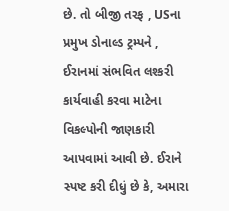છે. તો બીજી તરફ , USના પ્રમુખ ડોનાલ્ડ ટ્રમ્પને , ઈરાનમાં સંભવિત લશ્કરી કાર્યવાહી કરવા માટેના વિકલ્પોની જાણકારી આપવામાં આવી છે. ઈરાને સ્પષ્ટ કરી દીધું છે કે, અમારા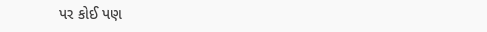પર કોઈ પણ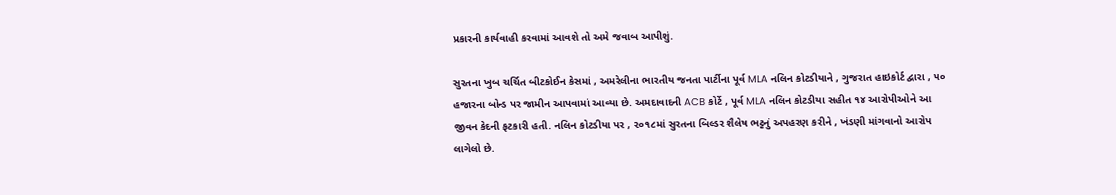પ્રકારની કાર્યવાહી કરવામાં આવશે તો અમે જવાબ આપીશું.

સુરતના ખુબ ચર્ચિત બીટકોઈન કેસમાં , અમરેલીના ભારતીય જનતા પાર્ટીના પૂર્વ MLA નલિન કોટડીયાને , ગુજરાત હાઇકોર્ટ દ્વારા , ૫૦ હજારના બોન્ડ પર જામીન આપવામાં આવ્યા છે. અમદાવાદની ACB કોર્ટે , પૂર્વ MLA નલિન કોટડીયા સહીત ૧૪ આરોપીઓને આ જીવન કેદની ફટકારી હતી. નલિન કોટડીયા પર , ૨૦૧૮માં સુરતના બિલ્ડર શૈલેષ ભટ્ટનું અપહરણ કરીને , ખંડણી માંગવાનો આરોપ લાગેલો છે.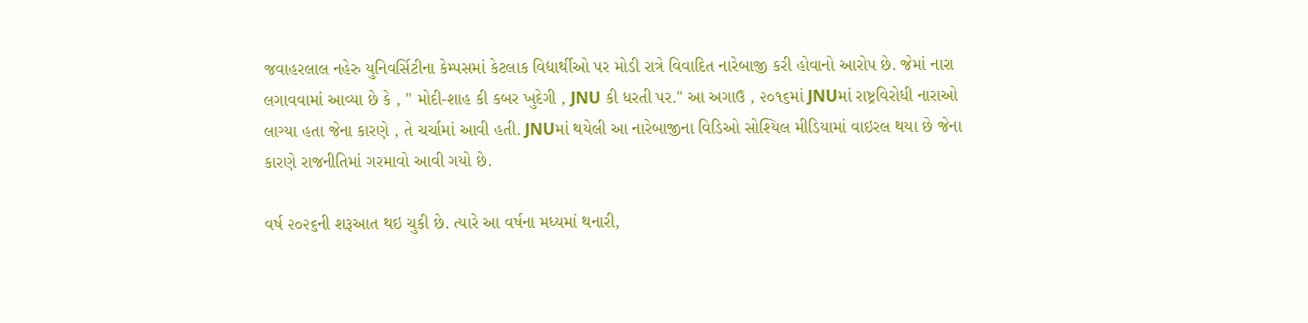જવાહરલાલ નહેરુ યુનિવર્સિટીના કેમ્પસમાં કેટલાક વિદ્યાર્થીઓ પર મોડી રાત્રે વિવાદિત નારેબાજી કરી હોવાનો આરોપ છે. જેમાં નારા લગાવવામાં આવ્યા છે કે , " મોદી-શાહ કી કબર ખુદેગી , JNU કી ધરતી પર." આ અગાઉ , ૨૦૧૬માં JNUમાં રાષ્ટ્રવિરોધી નારાઓ લાગ્યા હતા જેના કારણે , તે ચર્ચામાં આવી હતી. JNUમાં થયેલી આ નારેબાજીના વિડિઓ સોશ્યિલ મીડિયામાં વાઇરલ થયા છે જેના કારણે રાજનીતિમાં ગરમાવો આવી ગયો છે.

વર્ષ ૨૦૨૬ની શરૂઆત થઇ ચુકી છે. ત્યારે આ વર્ષના મધ્યમાં થનારી,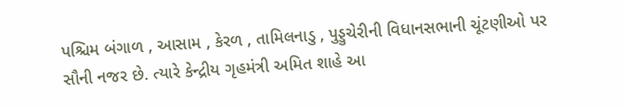પશ્ચિમ બંગાળ , આસામ , કેરળ , તામિલનાડુ , પુડ્ડુચેરીની વિધાનસભાની ચૂંટણીઓ પર સૌની નજર છે. ત્યારે કેન્દ્રીય ગૃહમંત્રી અમિત શાહે આ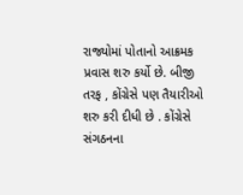રાજ્યોમાં પોતાનો આક્રમક પ્રવાસ શરુ કર્યો છે. બીજી તરફ , કોંગ્રેસે પણ તૈયારીઓ શરુ કરી દીધી છે . કોંગ્રેસે સંગઠનના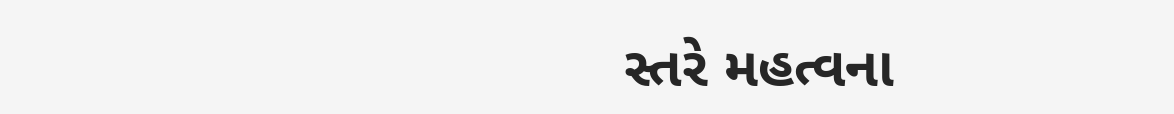સ્તરે મહત્વના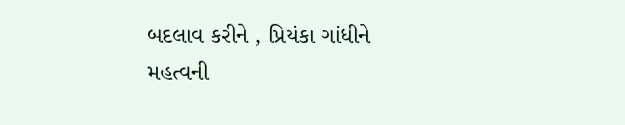બદલાવ કરીને , પ્રિયંકા ગાંધીને મહત્વની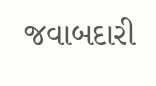જવાબદારી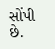સોંપી છે.